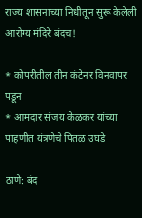राज्य शासनाच्या निधीतून सुरू केलेली आरोग्य मंदिरे बंदच!

* कोपरीतील तीन कंटेनर विनवापर पडून
* आमदार संजय केळकर यांच्या पाहणीत यंत्रणेचे पितळ उघडे

ठाणे: बंद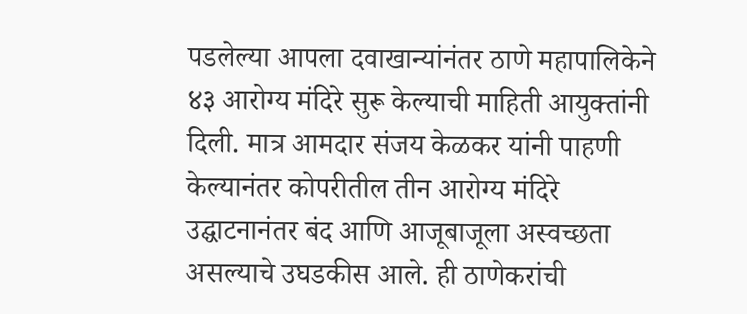पडलेल्या आपला दवाखान्यांनंतर ठाणे महापालिकेने ४३ आरोग्य मंदिरे सुरू केल्याची माहिती आयुक्तांनी दिली. मात्र आमदार संजय केळकर यांनी पाहणी केल्यानंतर कोपरीतील तीन आरोग्य मंदिरे उद्घाटनानंतर बंद आणि आजूबाजूला अस्वच्छता असल्याचे उघडकीस आले. ही ठाणेकरांची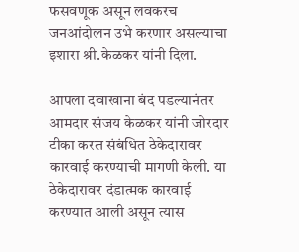फसवणूक असून लवकरच जनआंदोलन उभे करणार असल्याचा इशारा श्री.केळकर यांनी दिला.

आपला दवाखाना बंद पडल्यानंतर आमदार संजय केळकर यांनी जोरदार टीका करत संबंधित ठेकेदारावर कारवाई करण्याची मागणी केली. या ठेकेदारावर दंडात्मक कारवाई करण्यात आली असून त्यास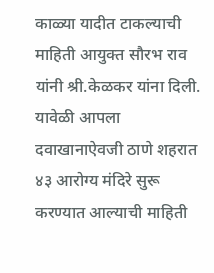काळ्या यादीत टाकल्याची माहिती आयुक्त सौरभ राव यांनी श्री.केळकर यांना दिली. यावेळी आपला दवाखानाऐवजी ठाणे शहरात ४३ आरोग्य मंदिरे सुरू करण्यात आल्याची माहिती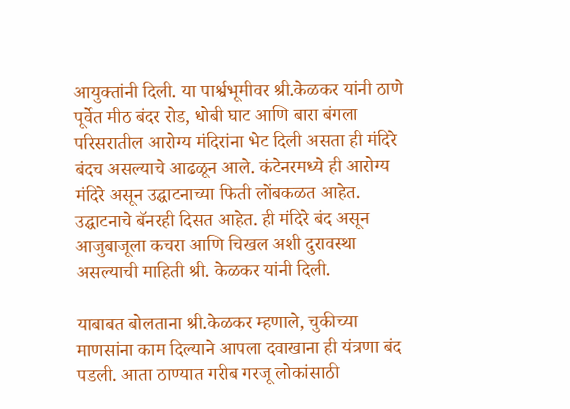आयुक्तांनी दिली. या पार्श्वभूमीवर श्री.केळकर यांनी ठाणे पूर्वेत मीठ बंदर रोड, धोबी घाट आणि बारा बंगला परिसरातील आरोग्य मंदिरांना भेट दिली असता ही मंदिरे बंदच असल्याचे आढळून आले. कंटेनरमध्ये ही आरोग्य मंदिरे असून उद्घाटनाच्या फिती लोंबकळत आहेत. उद्घाटनाचे बॅनरही दिसत आहेत. ही मंदिरे बंद असून आजुबाजूला कचरा आणि चिखल अशी दुरावस्था असल्याची माहिती श्री. केळकर यांनी दिली.

याबाबत बोलताना श्री.केळकर म्हणाले, चुकीच्या माणसांना काम दिल्याने आपला दवाखाना ही यंत्रणा बंद पडली. आता ठाण्यात गरीब गरजू लोकांसाठी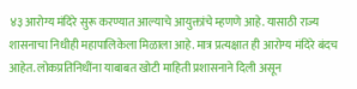४३ आरोग्य मंदिरे सुरू करण्यात आल्याचे आयुक्तांचे म्हणणे आहे. यासाठी राज्य शासनाचा निधीही महापालिकेला मिळाला आहे. मात्र प्रत्यक्षात ही आरोग्य मंदिरे बंदच आहेत. लोकप्रतिनिधींना याबाबत खोटी माहिती प्रशासनाने दिली असून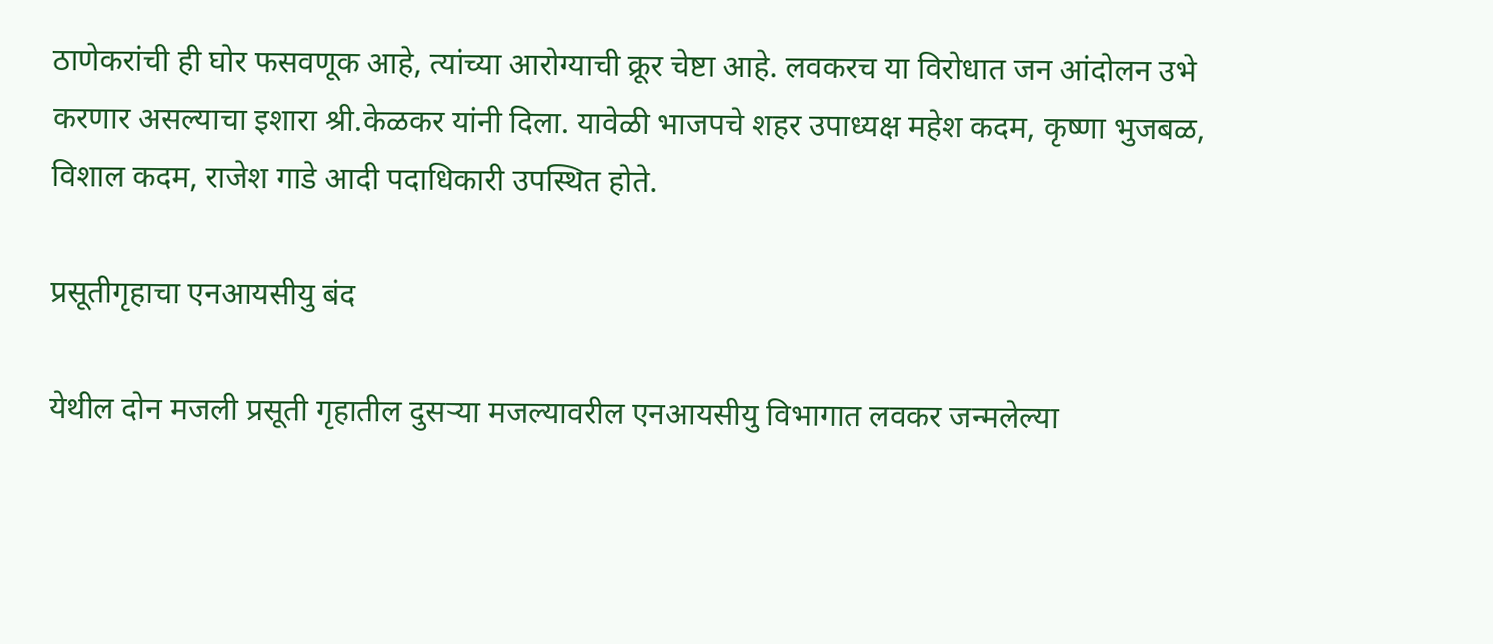ठाणेकरांची ही घोर फसवणूक आहे, त्यांच्या आरोग्याची क्रूर चेष्टा आहे. लवकरच या विरोधात जन आंदोलन उभे करणार असल्याचा इशारा श्री.केळकर यांनी दिला. यावेळी भाजपचे शहर उपाध्यक्ष महेश कदम, कृष्णा भुजबळ, विशाल कदम, राजेश गाडे आदी पदाधिकारी उपस्थित होते.

प्रसूतीगृहाचा एनआयसीयु बंद

येथील दोन मजली प्रसूती गृहातील दुसऱ्या मजल्यावरील एनआयसीयु विभागात लवकर जन्मलेल्या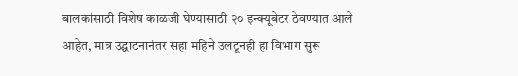बालकांसाठी विशेष काळजी घेण्यासाठी २० इन्क्यूबेटर ठेवण्यात आले आहेत, मात्र उद्घाटनानंतर सहा महिने उलटूनही हा विभाग सुरू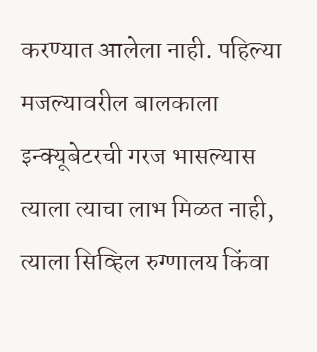करण्यात आलेला नाही. पहिल्या मजल्यावरील बालकाला इन्क्यूबेटरची गरज भासल्यास त्याला त्याचा लाभ मिळत नाही, त्याला सिव्हिल रुग्णालय किंवा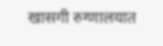खासगी रुग्णालयात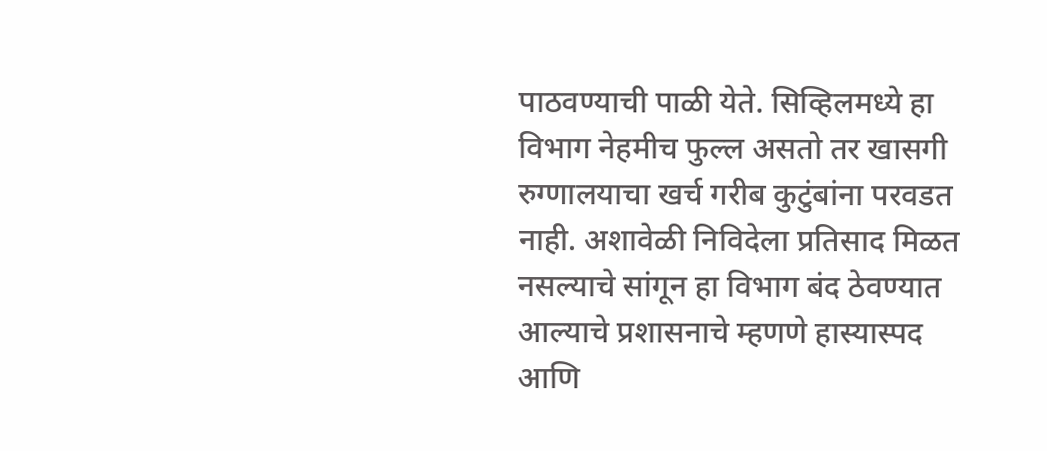पाठवण्याची पाळी येते. सिव्हिलमध्ये हा विभाग नेहमीच फुल्ल असतो तर खासगी रुग्णालयाचा खर्च गरीब कुटुंबांना परवडत नाही. अशावेळी निविदेला प्रतिसाद मिळत नसल्याचे सांगून हा विभाग बंद ठेवण्यात आल्याचे प्रशासनाचे म्हणणे हास्यास्पद आणि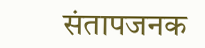संतापजनक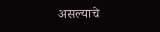असल्याचे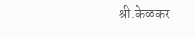श्री.केळकर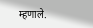म्हणाले.